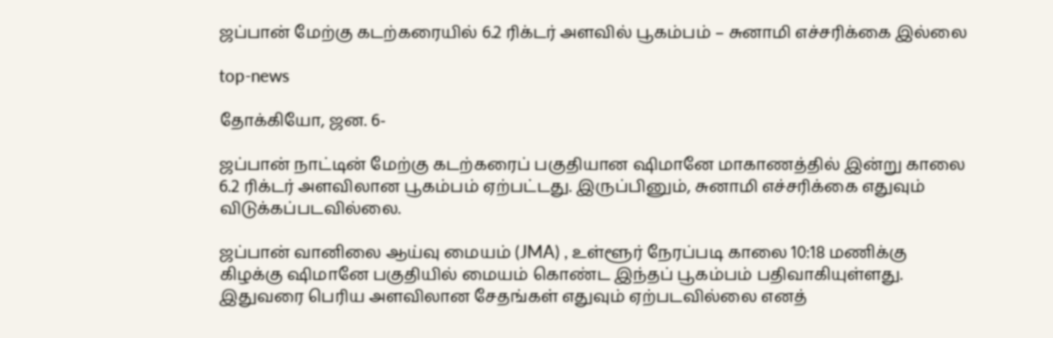ஜப்பான் மேற்கு கடற்கரையில் 6.2 ரிக்டர் அளவில் பூகம்பம் – சுனாமி எச்சரிக்கை இல்லை

top-news

தோக்கியோ, ஜன. 6-

ஜப்பான் நாட்டின் மேற்கு கடற்கரைப் பகுதியான ஷிமானே மாகாணத்தில் இன்று காலை 6.2 ரிக்டர் அளவிலான பூகம்பம் ஏற்பட்டது. இருப்பினும், சுனாமி எச்சரிக்கை எதுவும் விடுக்கப்படவில்லை.

ஜப்பான் வானிலை ஆய்வு மையம் (JMA) , உள்ளூர் நேரப்படி காலை 10:18 மணிக்கு கிழக்கு ஷிமானே பகுதியில் மையம் கொண்ட இந்தப் பூகம்பம் பதிவாகியுள்ளது. இதுவரை பெரிய அளவிலான சேதங்கள் எதுவும் ஏற்படவில்லை எனத்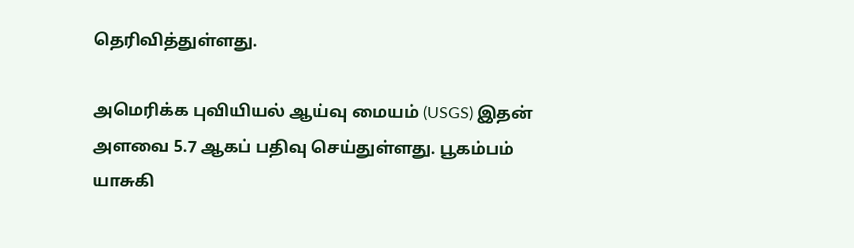தெரிவித்துள்ளது.

அமெரிக்க புவியியல் ஆய்வு மையம் (USGS) இதன் அளவை 5.7 ஆகப் பதிவு செய்துள்ளது. பூகம்பம் யாசுகி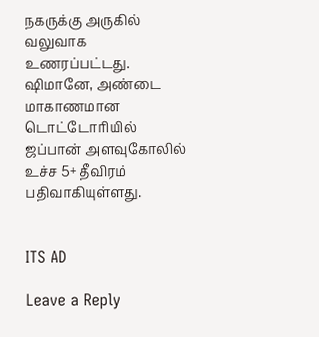நகருக்கு அருகில் வலுவாக உணரப்பட்டது. ஷிமானே, அண்டை மாகாணமான டொட்டோரியில் ஜப்பான் அளவுகோலில் உச்ச 5+ தீவிரம் பதிவாகியுள்ளது.


ITS AD

Leave a Reply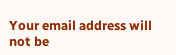Your email address will not be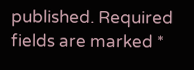published. Required fields are marked *